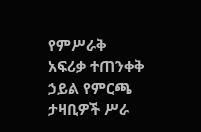የምሥራቅ አፍሪቃ ተጠንቀቅ ኃይል የምርጫ ታዛቢዎች ሥራ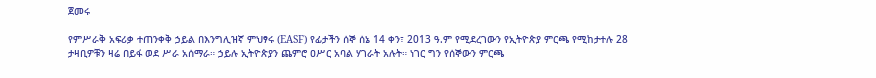ጀመሩ

የምሥራቅ አፍሪቃ ተጠንቀቅ ኃይል በእንግሊዝኛ ምህፃሩ (EASF) የፊታችን ሰኞ ሰኔ 14 ቀን፣ 2013 ዓ.ም የሚደረገውን የኢትዮጵያ ምርጫ የሚከታተሉ 28 ታዛቢዎቹን ዛሬ በይፋ ወደ ሥራ አሰማራ። ኃይሉ ኢትዮጵያን ጨምሮ ዐሥር አባል ሃገራት አሉት። ነገር ግን የሰኞውን ምርጫ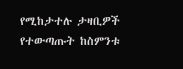የሚከታተሉ ታዛቢዎች የተውጣጡት ከስምንቱ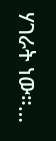ሃገራት ነው።…